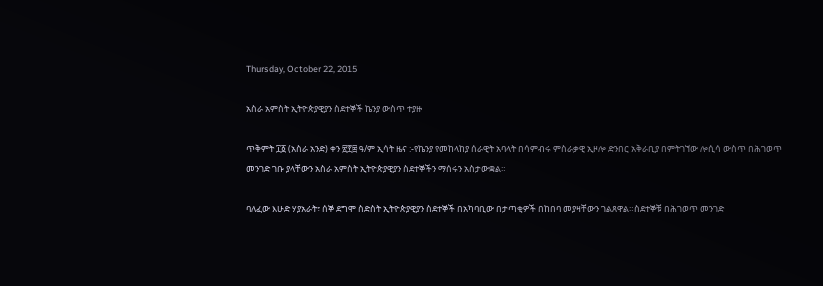Thursday, October 22, 2015

አስራ አምስት ኢትዮጵያዊያን ስደተኞች ኬንያ ውስጥ ተያዙ

ጥቅምት ፲፩ (አስራ አንድ) ቀን ፳፻፰ ዓ/ም ኢሳት ዜና :-የኬንያ የመከላከያ ሰራዊት አባላት በሳምብሩ ምስራቃዊ ኢዞሎ ድንበር አቅራቢያ በምትገኘው ሎሲሳ ውስጥ በሕገወጥ መንገድ ገቡ ያላቸውን አስራ አምስት ኢትዮጵያዊያን ስደተኞችን ማሰሩን አስታውቋል።

ባለፈው እሁድ ሃያአራት፣ ሰኞ ደግሞ ስድስት ኢትዮጵያዊያን ስደተኞች በአካባቢው በታጣቂዎች በከበባ መያዛቸውን ገልጸዋል።ስደተኞቹ በሕገወጥ መንገድ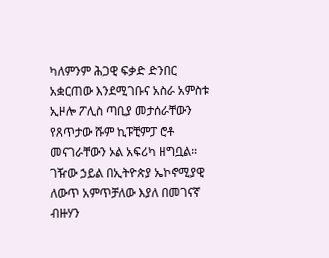ካለምንም ሕጋዊ ፍቃድ ድንበር አቋርጠው እንደሚገቡና አስራ አምስቱ ኢዞሎ ፖሊስ ጣቢያ መታሰራቸውን የጸጥታው ሹም ኪፑቺምፓ ሮቶ መናገራቸውን ኦል አፍሪካ ዘግቧል።
ገዥው ኃይል በኢትዮጵያ ኤኮኖሚያዊ ለውጥ አምጥቻለው እያለ በመገናኛ ብዙሃን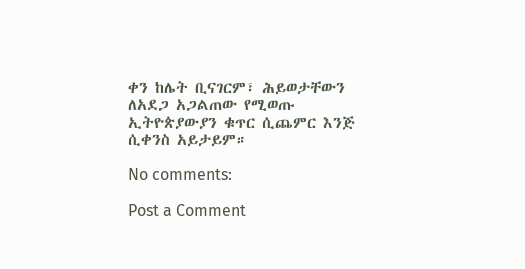ቀን ከሌት ቢናገርም፣ ሕይወታቸውን ለአደጋ አጋልጠው የሚወጡ ኢትዮጵያውያን ቁጥር ሲጨምር እንጅ ሲቀንስ አይታይም።

No comments:

Post a Comment